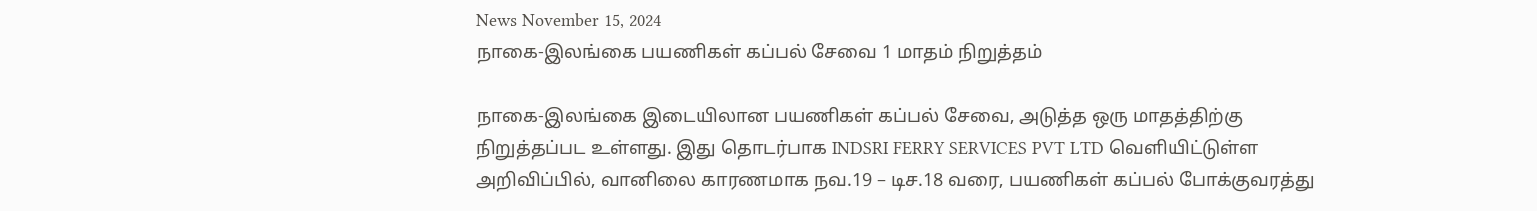News November 15, 2024
நாகை-இலங்கை பயணிகள் கப்பல் சேவை 1 மாதம் நிறுத்தம்

நாகை-இலங்கை இடையிலான பயணிகள் கப்பல் சேவை, அடுத்த ஒரு மாதத்திற்கு நிறுத்தப்பட உள்ளது. இது தொடர்பாக INDSRI FERRY SERVICES PVT LTD வெளியிட்டுள்ள அறிவிப்பில், வானிலை காரணமாக நவ.19 – டிச.18 வரை, பயணிகள் கப்பல் போக்குவரத்து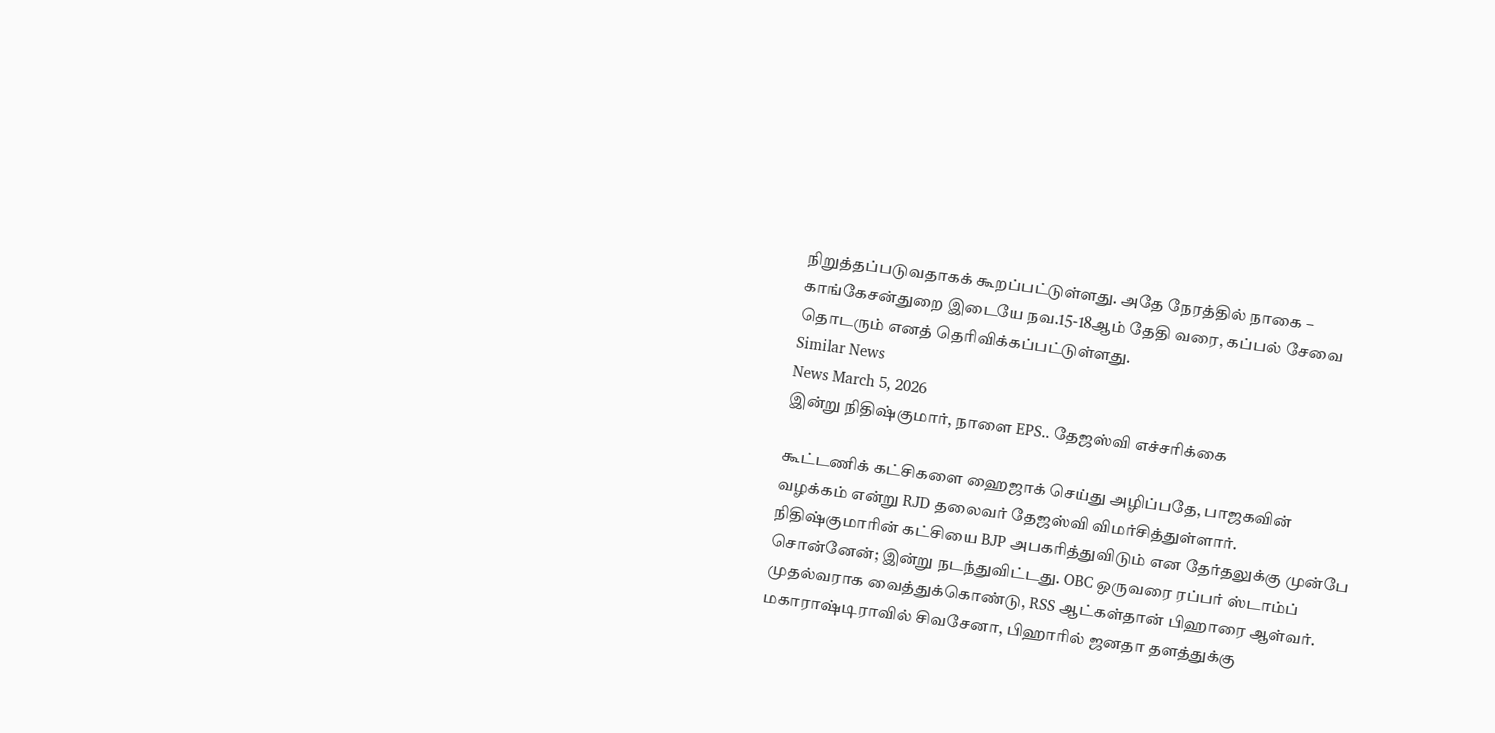நிறுத்தப்படுவதாகக் கூறப்பட்டுள்ளது. அதே நேரத்தில் நாகை – காங்கேசன்துறை இடையே நவ.15-18ஆம் தேதி வரை, கப்பல் சேவை தொடரும் எனத் தெரிவிக்கப்பட்டுள்ளது.
Similar News
News March 5, 2026
இன்று நிதிஷ்குமார், நாளை EPS.. தேஜஸ்வி எச்சரிக்கை

கூட்டணிக் கட்சிகளை ஹைஜாக் செய்து அழிப்பதே, பாஜகவின் வழக்கம் என்று RJD தலைவர் தேஜஸ்வி விமர்சித்துள்ளார். நிதிஷ்குமாரின் கட்சியை BJP அபகரித்துவிடும் என தேர்தலுக்கு முன்பே சொன்னேன்; இன்று நடந்துவிட்டது. OBC ஒருவரை ரப்பர் ஸ்டாம்ப் முதல்வராக வைத்துக்கொண்டு, RSS ஆட்கள்தான் பிஹாரை ஆள்வர். மகாராஷ்டிராவில் சிவசேனா, பிஹாரில் ஜனதா தளத்துக்கு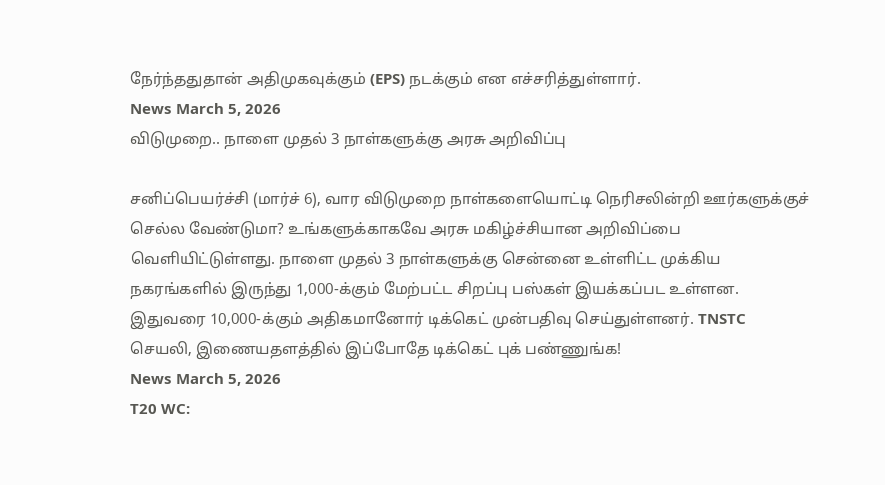நேர்ந்ததுதான் அதிமுகவுக்கும் (EPS) நடக்கும் என எச்சரித்துள்ளார்.
News March 5, 2026
விடுமுறை.. நாளை முதல் 3 நாள்களுக்கு அரசு அறிவிப்பு

சனிப்பெயர்ச்சி (மார்ச் 6), வார விடுமுறை நாள்களையொட்டி நெரிசலின்றி ஊர்களுக்குச் செல்ல வேண்டுமா? உங்களுக்காகவே அரசு மகிழ்ச்சியான அறிவிப்பை வெளியிட்டுள்ளது. நாளை முதல் 3 நாள்களுக்கு சென்னை உள்ளிட்ட முக்கிய நகரங்களில் இருந்து 1,000-க்கும் மேற்பட்ட சிறப்பு பஸ்கள் இயக்கப்பட உள்ளன. இதுவரை 10,000-க்கும் அதிகமானோர் டிக்கெட் முன்பதிவு செய்துள்ளனர். TNSTC செயலி, இணையதளத்தில் இப்போதே டிக்கெட் புக் பண்ணுங்க!
News March 5, 2026
T20 WC: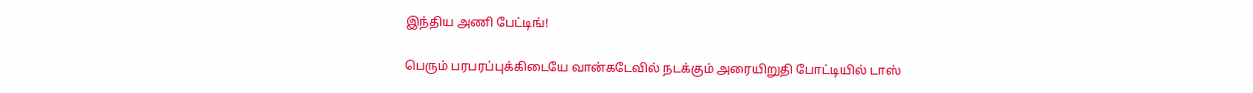இந்திய அணி பேட்டிங்!

பெரும் பரபரப்புக்கிடையே வான்கடேவில் நடக்கும் அரையிறுதி போட்டியில் டாஸ்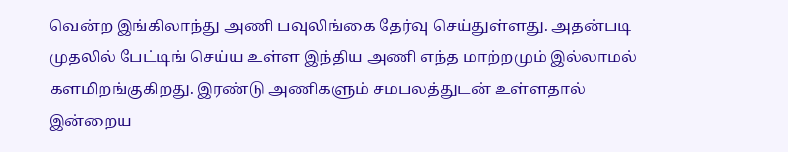வென்ற இங்கிலாந்து அணி பவுலிங்கை தேர்வு செய்துள்ளது. அதன்படி முதலில் பேட்டிங் செய்ய உள்ள இந்திய அணி எந்த மாற்றமும் இல்லாமல் களமிறங்குகிறது. இரண்டு அணிகளும் சமபலத்துடன் உள்ளதால் இன்றைய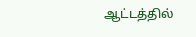ஆட்டத்தில்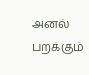அனல் பறக்கும்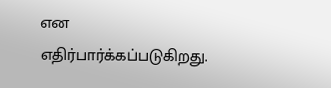என எதிர்பார்க்கப்படுகிறது.